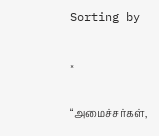Sorting by

×

“அமைச்சர்கள்,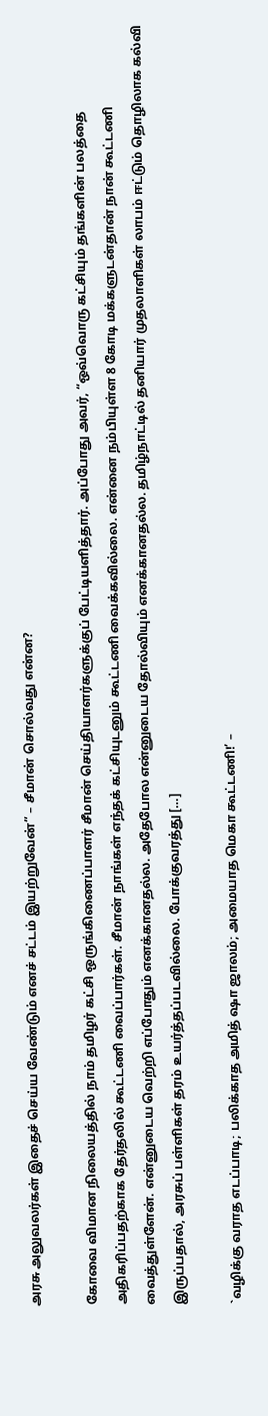அரசு அலுவலர்கள் இதைச் செய்ய வேண்டும் எனச் சட்டம் இயற்றுவேன்” – சீமான் சொல்வது என்ன?

கோவை விமான நிலையத்தில் நாம் தமிழர் கட்சி ஒருங்கிணைப்பாளர் சீமான் செய்தியாளர்களுக்குப் பேட்டியளித்தார். அப்போது அவர், “ஒவ்வொரு கட்சியும் தங்களின் பலத்தை அதிகரிப்பதற்காக தேர்தலில் கூட்டணி வைப்பார்கள். சீமான் நாங்கள் எந்தக் கட்சியுடனும் கூட்டணி வைக்கவில்லை. என்னை நம்பியுள்ள 8 கோடி மக்களுடன்தான் நான் கூட்டணி வைத்துள்ளேன். என்னுடைய வெற்றி எப்போதும் எனக்கானதல்ல. அதேபோல என்னுடைய தோல்வியும் எனக்கானதல்ல. தமிழ்நாட்டில் தனியார் முதலாளிகள் லாபம் ஈட்டும் தொழிலாக கல்வி இருப்பதால், அரசுப் பள்ளிகள் தரம் உயர்த்தப்படவில்லை. போக்குவரத்து […]

`வழிக்கு வராத எடப்பாடி; பலிக்காத அமித் ஷா ஜாலம்; அமையாத மெகா கூட்டணி!’ –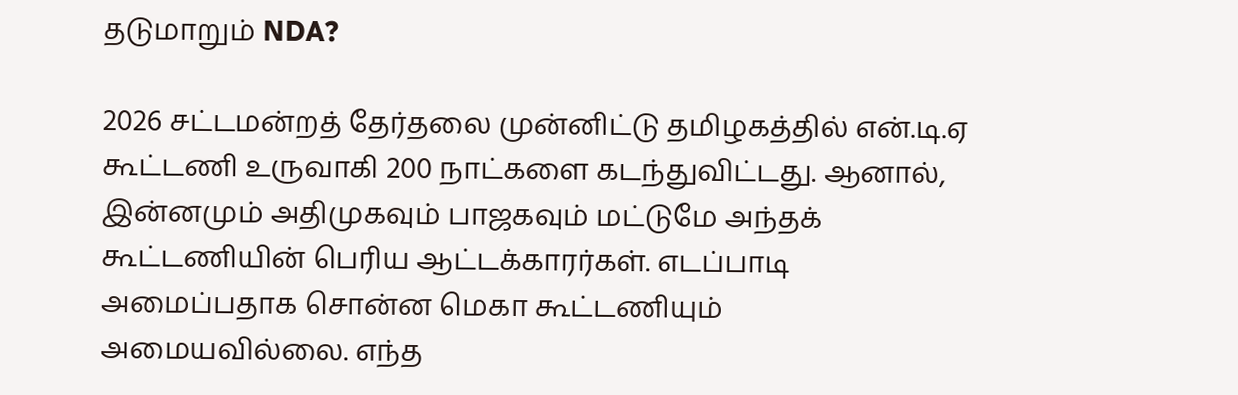தடுமாறும் NDA?

2026 சட்டமன்றத் தேர்தலை முன்னிட்டு தமிழகத்தில் என்.டி.ஏ கூட்டணி உருவாகி 200 நாட்களை கடந்துவிட்டது. ஆனால், இன்னமும் அதிமுகவும் பாஜகவும் மட்டுமே அந்தக் கூட்டணியின் பெரிய ஆட்டக்காரர்கள். எடப்பாடி அமைப்பதாக சொன்ன மெகா கூட்டணியும் அமையவில்லை. எந்த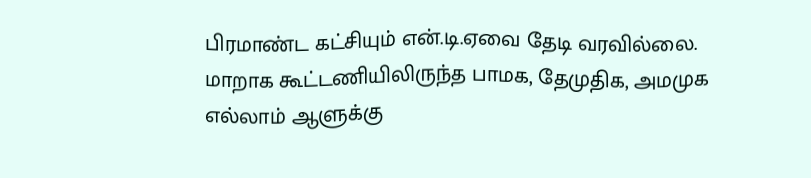பிரமாண்ட கட்சியும் என்.டி.ஏவை தேடி வரவில்லை. மாறாக கூட்டணியிலிருந்த பாமக, தேமுதிக, அமமுக எல்லாம் ஆளுக்கு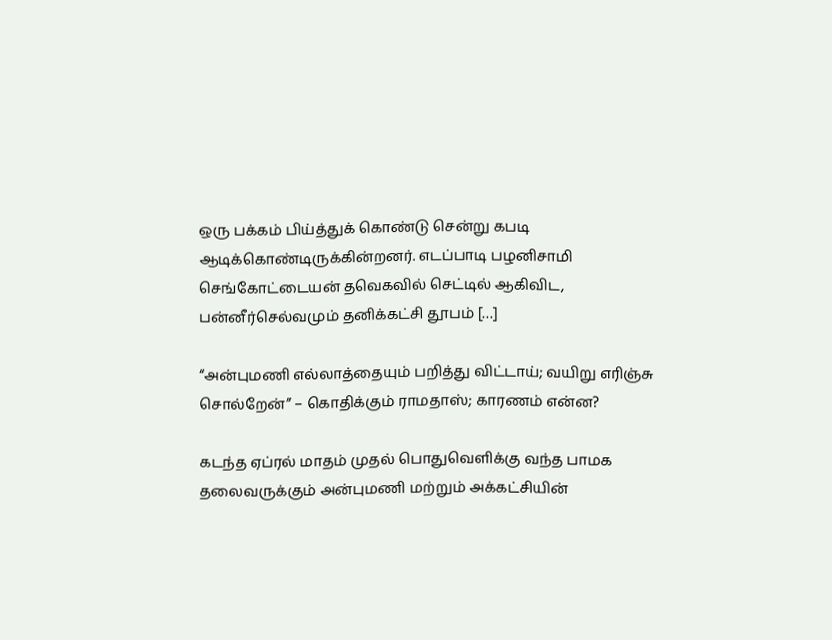ஒரு பக்கம் பிய்த்துக் கொண்டு சென்று கபடி ஆடிக்கொண்டிருக்கின்றனர். எடப்பாடி பழனிசாமி செங்கோட்டையன் தவெகவில் செட்டில் ஆகிவிட, பன்னீர்செல்வமும் தனிக்கட்சி தூபம் […]

“அன்புமணி எல்லாத்தையும் பறித்து விட்டாய்; வயிறு எரிஞ்சு சொல்றேன்” – கொதிக்கும் ராமதாஸ்; காரணம் என்ன?

கடந்த ஏப்ரல் மாதம் முதல் பொதுவெளிக்கு வந்த பாமக தலைவருக்கும் அன்புமணி மற்றும் அக்கட்சியின்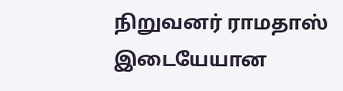நிறுவனர் ராமதாஸ் இடையேயான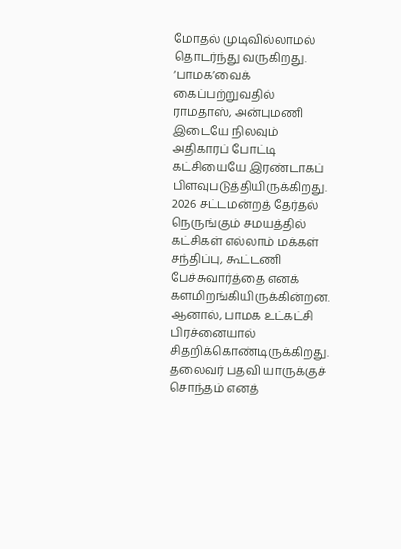மோதல் முடிவில்லாமல் தொடர்ந்து வருகிறது. ‘பாமக’வைக் கைப்பற்றுவதில் ராமதாஸ், அன்புமணி இடையே நிலவும் அதிகாரப் போட்டி கட்சியையே இரண்டாகப் பிளவுபடுத்தியிருக்கிறது. 2026 சட்டமன்றத் தேர்தல் நெருங்கும் சமயத்தில் கட்சிகள் எல்லாம் மக்கள் சந்திப்பு, கூட்டணி பேச்சுவார்த்தை எனக் களமிறங்கியிருக்கின்றன. ஆனால், பாமக உட்கட்சி பிரச்னையால் சிதறிக்கொண்டிருக்கிறது. தலைவர் பதவி யாருக்குச் சொந்தம் எனத்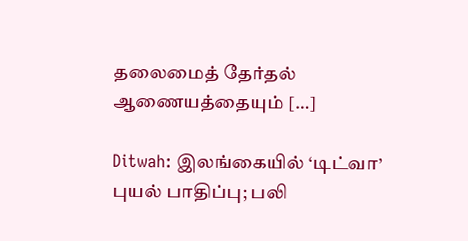தலைமைத் தேர்தல் ஆணையத்தையும் […]

Ditwah: இலங்கையில் ‘டிட்வா’ புயல் பாதிப்பு; பலி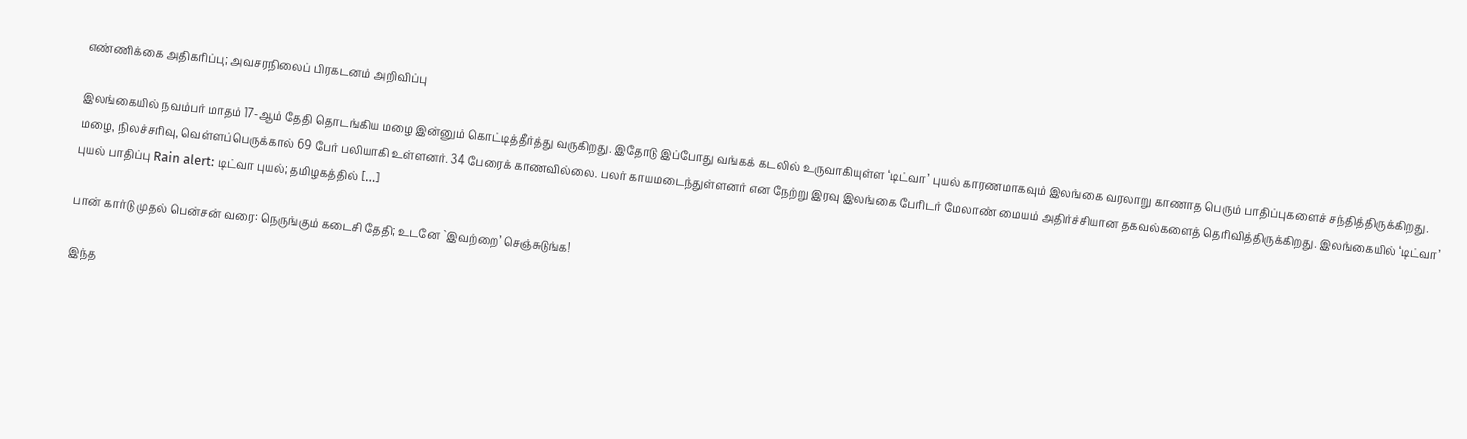எண்ணிக்கை அதிகரிப்பு; அவசரநிலைப் பிரகடனம் அறிவிப்பு

இலங்கையில் நவம்பர் மாதம் 17-ஆம் தேதி தொடங்கிய மழை இன்னும் கொட்டித்தீர்த்து வருகிறது. இதோடு இப்போது வங்கக் கடலில் உருவாகியுள்ள ‘டிட்வா’ புயல் காரணமாகவும் இலங்கை வரலாறு காணாத பெரும் பாதிப்புகளைச் சந்தித்திருக்கிறது. மழை, நிலச்சரிவு, வெள்ளப்பெருக்கால் 69 பேர் பலியாகி உள்ளனர். 34 பேரைக் காணவில்லை. பலர் காயமடைந்துள்ளனர் என நேற்று இரவு இலங்கை பேரிடர் மேலாண் மையம் அதிர்ச்சியான தகவல்களைத் தெரிவித்திருக்கிறது. இலங்கையில் ‘டிட்வா’ புயல் பாதிப்பு Rain alert: டிட்வா புயல்; தமிழகத்தில் […]

பான் கார்டு முதல் பென்சன் வரை: நெருங்கும் கடைசி தேதி; உடனே `இவற்றை’ செஞ்சுடுங்க!

இந்த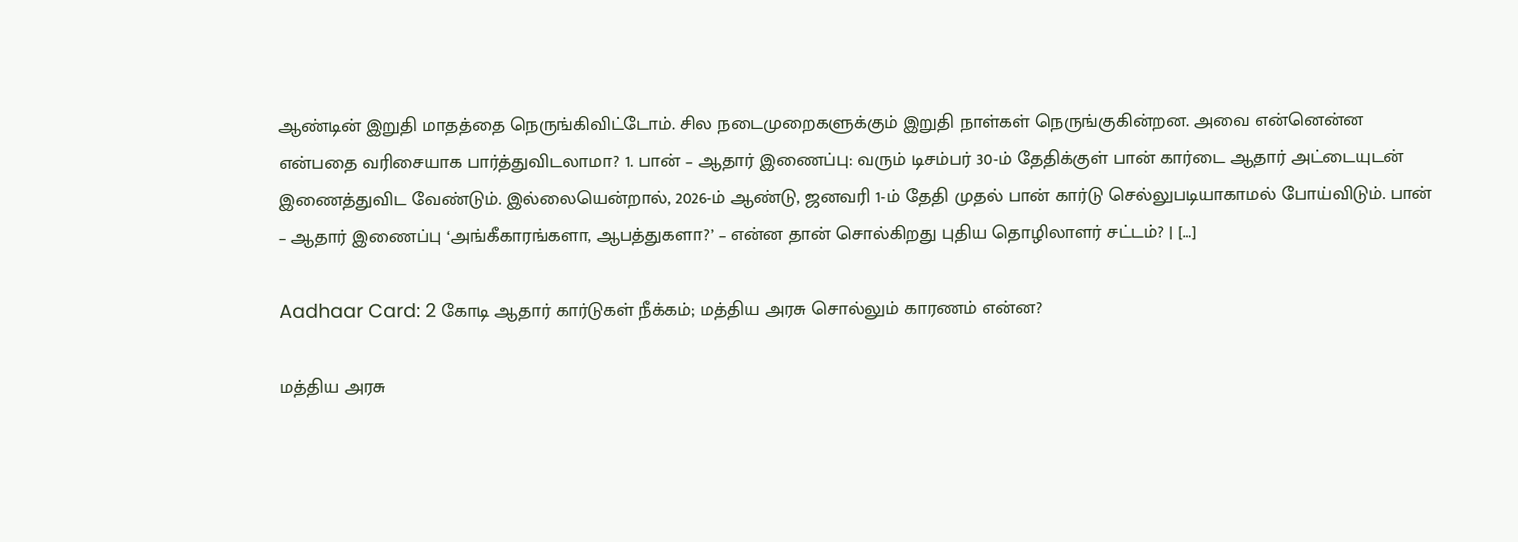ஆண்டின் இறுதி மாதத்தை நெருங்கிவிட்டோம். சில நடைமுறைகளுக்கும் இறுதி நாள்கள் நெருங்குகின்றன. அவை என்னென்ன என்பதை வரிசையாக பார்த்துவிடலாமா? 1. பான் – ஆதார் இணைப்பு: வரும் டிசம்பர் 30-ம் தேதிக்குள் பான் கார்டை ஆதார் அட்டையுடன் இணைத்துவிட வேண்டும். இல்லையென்றால், 2026-ம் ஆண்டு, ஜனவரி 1-ம் தேதி முதல் பான் கார்டு செல்லுபடியாகாமல் போய்விடும். பான் – ஆதார் இணைப்பு ‘அங்கீகாரங்களா, ஆபத்துகளா?’ – என்ன தான் சொல்கிறது புதிய தொழிலாளர் சட்டம்? | […]

Aadhaar Card: 2 கோடி ஆதார் கார்டுகள் நீக்கம்; மத்திய அரசு சொல்லும் காரணம் என்ன?

மத்திய அரசு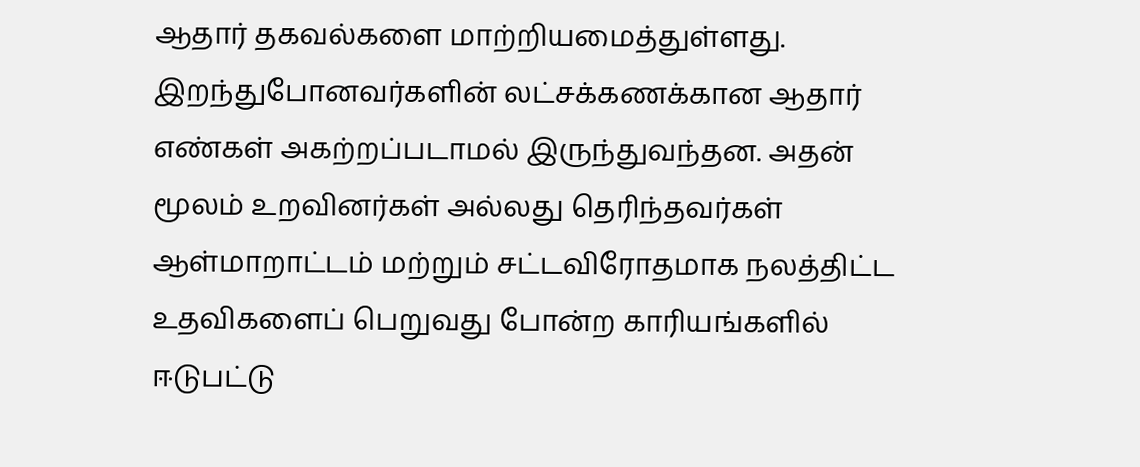ஆதார் தகவல்களை மாற்றியமைத்துள்ளது. இறந்துபோனவர்களின் லட்சக்கணக்கான ஆதார் எண்கள் அகற்றப்படாமல் இருந்துவந்தன. அதன் மூலம் உறவினர்கள் அல்லது தெரிந்தவர்கள் ஆள்மாறாட்டம் மற்றும் சட்டவிரோதமாக நலத்திட்ட உதவிகளைப் பெறுவது போன்ற காரியங்களில் ஈடுபட்டு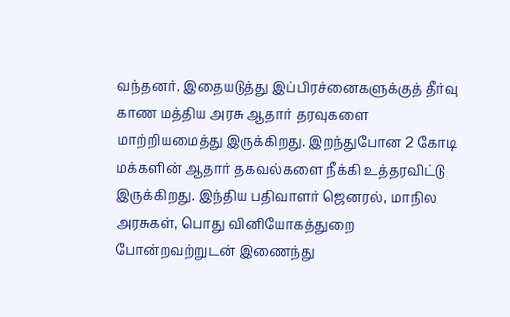வந்தனர். இதையடுத்து இப்பிரச்னைகளுக்குத் தீர்வு காண மத்திய அரசு ஆதார் தரவுகளை மாற்றியமைத்து இருக்கிறது. இறந்துபோன 2 கோடி மக்களின் ஆதார் தகவல்களை நீக்கி உத்தரவிட்டு இருக்கிறது. இந்திய பதிவாளர் ஜெனரல், மாநில அரசுகள், பொது வினியோகத்துறை போன்றவற்றுடன் இணைந்து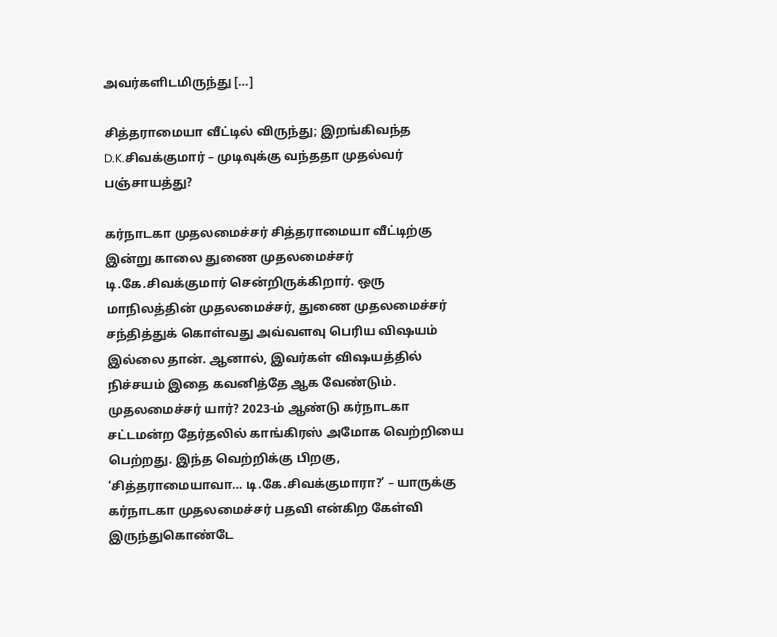அவர்களிடமிருந்து […]

சித்தராமையா வீட்டில் விருந்து; இறங்கிவந்த D.K.சிவக்குமார் – முடிவுக்கு வந்ததா முதல்வர் பஞ்சாயத்து?

கர்நாடகா முதலமைச்சர் சித்தராமையா வீட்டிற்கு இன்று காலை துணை முதலமைச்சர் டி.கே.சிவக்குமார் சென்றிருக்கிறார். ஒரு மாநிலத்தின் முதலமைச்சர், துணை முதலமைச்சர் சந்தித்துக் கொள்வது அவ்வளவு பெரிய விஷயம் இல்லை தான். ஆனால், இவர்கள் விஷயத்தில் நிச்சயம் இதை கவனித்தே ஆக வேண்டும். முதலமைச்சர் யார்? 2023-ம் ஆண்டு கர்நாடகா சட்டமன்ற தேர்தலில் காங்கிரஸ் அமோக வெற்றியை பெற்றது. இந்த வெற்றிக்கு பிறகு, ‘சித்தராமையாவா… டி.கே.சிவக்குமாரா?’ – யாருக்கு கர்நாடகா முதலமைச்சர் பதவி என்கிற கேள்வி இருந்துகொண்டே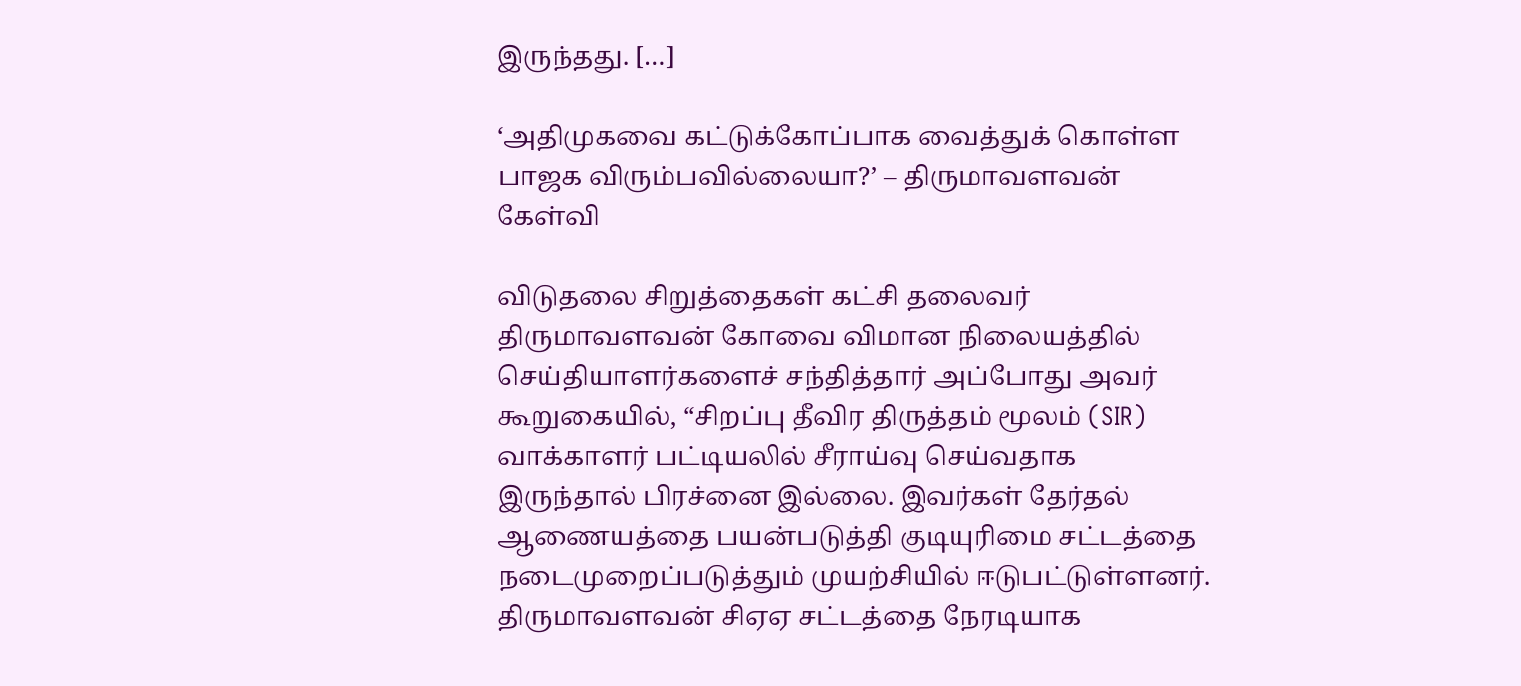இருந்தது. […]

‘அதிமுகவை கட்டுக்கோப்பாக வைத்துக் கொள்ள பாஜக விரும்பவில்லையா?’ – திருமாவளவன் கேள்வி

விடுதலை சிறுத்தைகள் கட்சி தலைவர் திருமாவளவன் கோவை விமான நிலையத்தில் செய்தியாளர்களைச் சந்தித்தார் அப்போது அவர் கூறுகையில், “சிறப்பு தீவிர திருத்தம் மூலம் (SIR) வாக்காளர் பட்டியலில் சீராய்வு செய்வதாக இருந்தால் பிரச்னை இல்லை. இவர்கள் தேர்தல் ஆணையத்தை பயன்படுத்தி குடியுரிமை சட்டத்தை நடைமுறைப்படுத்தும் முயற்சியில் ஈடுபட்டுள்ளனர். திருமாவளவன் சிஏஏ சட்டத்தை நேரடியாக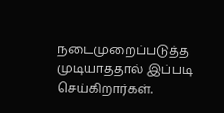நடைமுறைப்படுத்த முடியாததால் இப்படி செய்கிறார்கள்.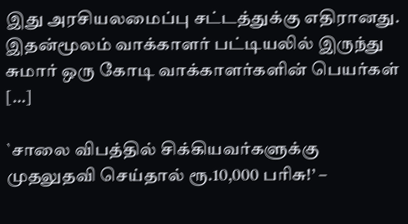இது அரசியலமைப்பு சட்டத்துக்கு எதிரானது. இதன்மூலம் வாக்காளர் பட்டியலில் இருந்து சுமார் ஒரு கோடி வாக்காளர்களின் பெயர்கள் […]

`சாலை விபத்தில் சிக்கியவர்களுக்கு முதலுதவி செய்தால் ரூ.10,000 பரிசு!’ –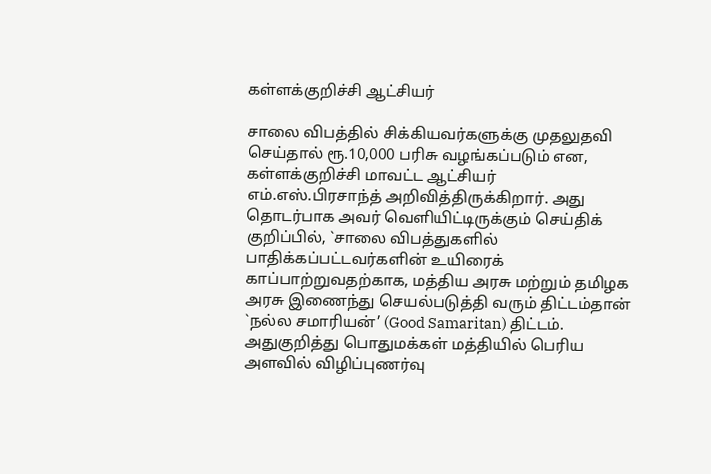கள்ளக்குறிச்சி ஆட்சியர்

சாலை விபத்தில் சிக்கியவர்களுக்கு முதலுதவி செய்தால் ரூ.10,000 பரிசு வழங்கப்படும் என, கள்ளக்குறிச்சி மாவட்ட ஆட்சியர் எம்.எஸ்.பிரசாந்த் அறிவித்திருக்கிறார். அது தொடர்பாக அவர் வெளியிட்டிருக்கும் செய்திக் குறிப்பில், `சாலை விபத்துகளில் பாதிக்கப்பட்டவர்களின் உயிரைக் காப்பாற்றுவதற்காக, மத்திய அரசு மற்றும் தமிழக அரசு இணைந்து செயல்படுத்தி வரும் திட்டம்தான் `நல்ல சமாரியன்’ (Good Samaritan) திட்டம். அதுகுறித்து பொதுமக்கள் மத்தியில் பெரிய அளவில் விழிப்புணர்வு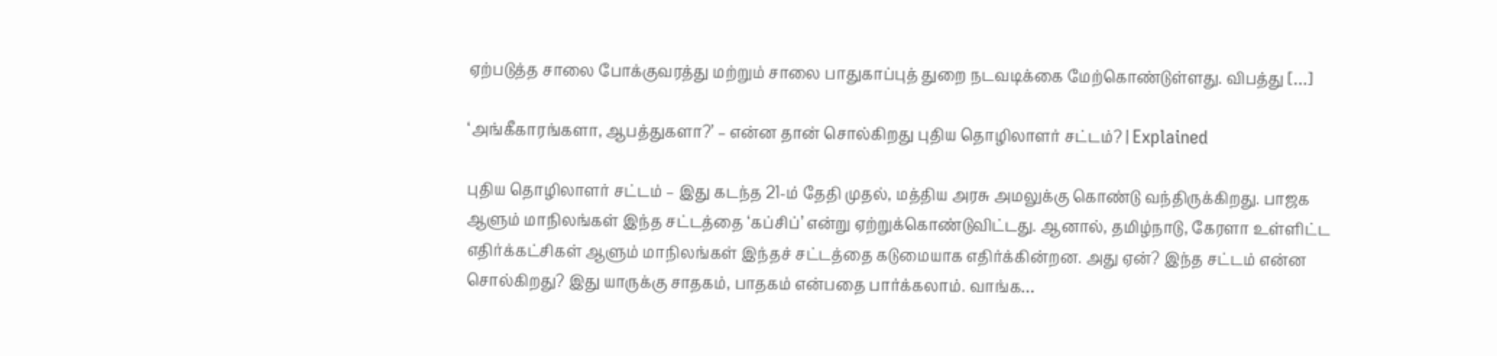ஏற்படுத்த சாலை போக்குவரத்து மற்றும் சாலை பாதுகாப்புத் துறை நடவடிக்கை மேற்கொண்டுள்ளது. விபத்து […]

‘அங்கீகாரங்களா, ஆபத்துகளா?’ – என்ன தான் சொல்கிறது புதிய தொழிலாளர் சட்டம்? | Explained

புதிய தொழிலாளர் சட்டம் – இது கடந்த 21-ம் தேதி முதல், மத்திய அரசு அமலுக்கு கொண்டு வந்திருக்கிறது. பாஜக ஆளும் மாநிலங்கள் இந்த சட்டத்தை ‘கப்சிப்’ என்று ஏற்றுக்கொண்டுவிட்டது. ஆனால், தமிழ்நாடு, கேரளா உள்ளிட்ட எதிர்க்கட்சிகள் ஆளும் மாநிலங்கள் இந்தச் சட்டத்தை கடுமையாக எதிர்க்கின்றன. அது ஏன்? இந்த சட்டம் என்ன சொல்கிறது? இது யாருக்கு சாதகம், பாதகம் என்பதை பார்க்கலாம். வாங்க…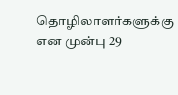தொழிலாளர்களுக்கு என முன்பு 29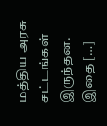மத்திய அரசு சட்டங்கள் இருந்தன. இதை […]